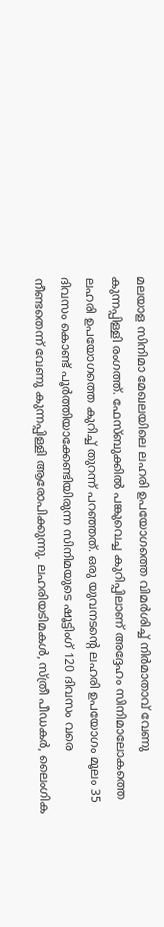മലയാള സിനിമാ മേഖലയിലെ ലഹരി ഉപയോഗത്തെ വിമർശിച്ച് നിർമാതാവ് വേണു കുന്നപ്പിള്ളി രംഗത്ത്. ഫേസ്ബുക്കിൽ പങ്കുവെച്ച കുറിപ്പിലാണ് അദ്ദേഹം സിനിമാലോകത്തെ ലഹരി ഉപയോഗത്തെ കുറിച്ച് തുറന്ന് പറഞ്ഞത്. ഒരു യുവനടന്റെ ലഹരി ഉപയോഗം മൂലം 35 ദിവസം കൊണ്ട് പൂർത്തിയാക്കേണ്ടിയിരുന്ന സിനിമയുടെ ഷൂട്ടിംഗ് 120 ദിവസം വരെ നീണ്ടതെന്ന് വേണു കുന്നപ്പിള്ളി ആരോപിക്കുന്നു. ലഹരിയടിമകൾ, സ്ത്രീ പീഡകർ, ലൈംഗിക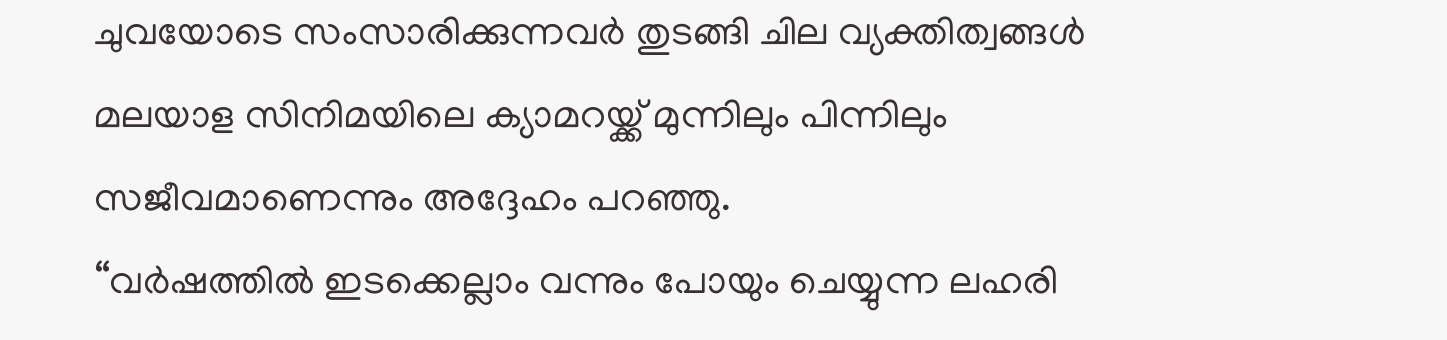ചുവയോടെ സംസാരിക്കുന്നവർ തുടങ്ങി ചില വ്യക്തിത്വങ്ങൾ മലയാള സിനിമയിലെ ക്യാമറയ്ക്ക് മുന്നിലും പിന്നിലും സജീവമാണെന്നും അദ്ദേഹം പറഞ്ഞു.
“വർഷത്തിൽ ഇടക്കെല്ലാം വന്നും പോയും ചെയ്യുന്ന ലഹരി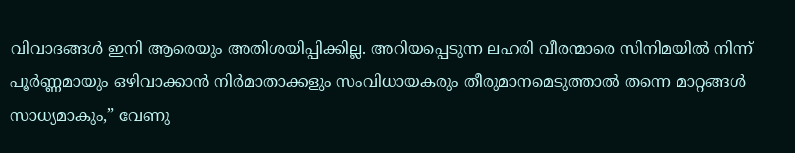വിവാദങ്ങൾ ഇനി ആരെയും അതിശയിപ്പിക്കില്ല. അറിയപ്പെടുന്ന ലഹരി വീരന്മാരെ സിനിമയിൽ നിന്ന് പൂർണ്ണമായും ഒഴിവാക്കാൻ നിർമാതാക്കളും സംവിധായകരും തീരുമാനമെടുത്താൽ തന്നെ മാറ്റങ്ങൾ സാധ്യമാകും,” വേണു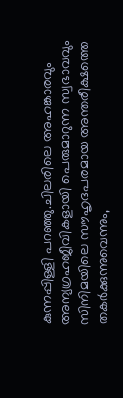കുന്നപ്പിള്ളി പറഞ്ഞു.ചിലരിലെ അഹങ്കാരവും അന്യഗ്രഹജീവികളായി പെരുമാറുന്ന സ്വഭാവവും സിനിമയിലെ സൗഹൃദപരമായ അന്തരീക്ഷത്തെ തകർക്കുന്നുവെന്നും,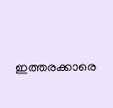ഇത്തരക്കാരെ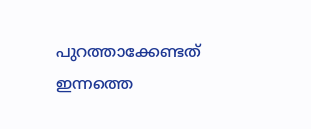പുറത്താക്കേണ്ടത് ഇന്നത്തെ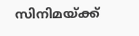സിനിമയ്ക്ക്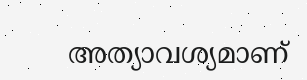അത്യാവശ്യമാണ്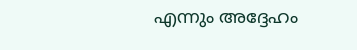എന്നും അദ്ദേഹം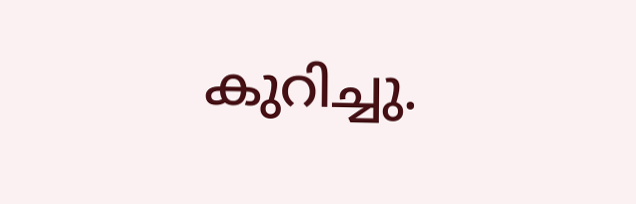കുറിച്ചു.